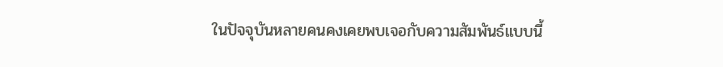ในปัจจุบันหลายคนคงเคยพบเจอกับความสัมพันธ์แบบนี้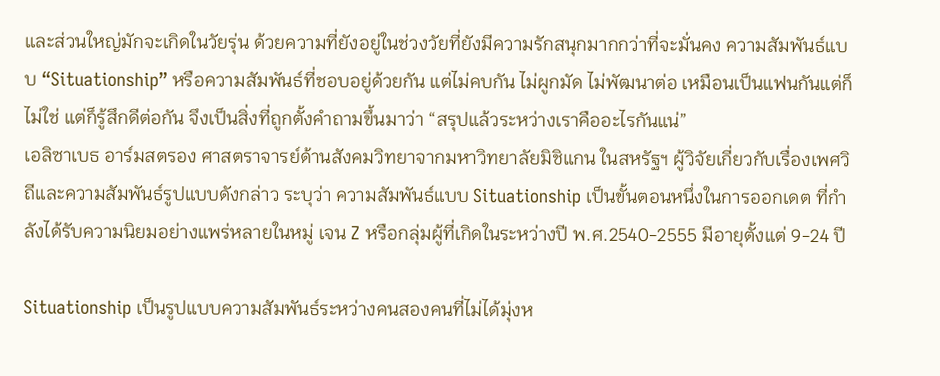และส่วนใหญ่มักจะเกิดในวัยรุ่น ด้วยความที่ยังอยู่ในช่วงวัยที่ยังมีความรักสนุกมากกว่าที่จะมั่นคง ความสัมพันธ์แบบ “Situationship” หรือความสัมพันธ์ที่ชอบอยู่ด้วยกัน แต่ไม่คบกัน ไม่ผูกมัด ไม่พัฒนาต่อ เหมือนเป็นแฟนกันแต่ก็ไม่ใช่ แต่ก็รู้สึกดีต่อกัน จึงเป็นสิ่งที่ถูกตั้งคำถามขึ้นมาว่า “สรุปแล้วระหว่างเราคืออะไรกันแน่”
เอลิซาเบธ อาร์มสตรอง ศาสตราจารย์ด้านสังคมวิทยาจากมหาวิทยาลัยมิชิแกน ในสหรัฐฯ ผู้วิจัยเกี่ยวกับเรื่องเพศวิถีและความสัมพันธ์รูปแบบดังกล่าว ระบุว่า ความสัมพันธ์แบบ Situationship เป็นขั้นตอนหนึ่งในการออกเดต ที่กำลังได้รับความนิยมอย่างแพร่หลายในหมู่ เจน Z หรือกลุ่มผู้ที่เกิดในระหว่างปี พ.ศ.2540-2555 มีอายุตั้งแต่ 9-24 ปี

Situationship เป็นรูปแบบความสัมพันธ์ระหว่างคนสองคนที่ไม่ได้มุ่งห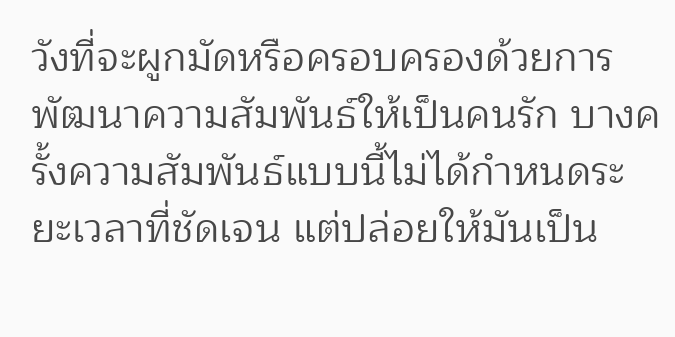วังที่จะผูกมัดหรือครอบครองด้วยการพัฒนาความสัมพันธ์ให้เป็นคนรัก บางครั้งความสัมพันธ์แบบนี้ไม่ได้กำหนดระยะเวลาที่ชัดเจน แต่ปล่อยให้มันเป็น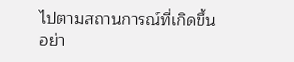ไปตามสถานการณ์ที่เกิดขึ้น อย่า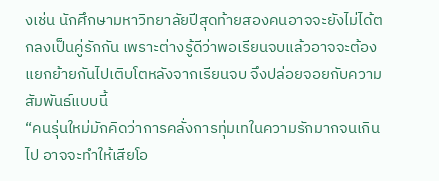งเช่น นักศึกษามหาวิทยาลัยปีสุดท้ายสองคนอาจจะยังไม่ได้ตกลงเป็นคู่รักกัน เพราะต่างรู้ดีว่าพอเรียนจบแล้วอาจจะต้องแยกย้ายกันไปเติบโตหลังจากเรียนจบ จึงปล่อยจอยกับความสัมพันธ์แบบนี้
“คนรุ่นใหม่มักคิดว่าการคลั่งการทุ่มเทในความรักมากจนเกินไป อาจจะทำให้เสียโอ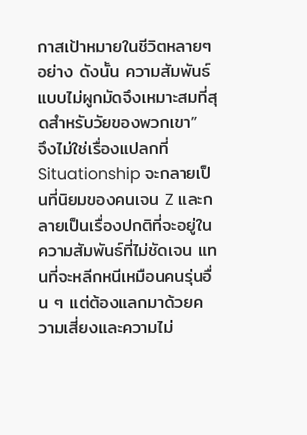กาสเป้าหมายในชีวิตหลายๆ อย่าง ดังนั้น ความสัมพันธ์แบบไม่ผูกมัดจึงเหมาะสมที่สุดสำหรับวัยของพวกเขา”
จึงไม่ใช่เรื่องแปลกที่ Situationship จะกลายเป็นที่นิยมของคนเจน Z และกลายเป็นเรื่องปกติที่จะอยู่ในความสัมพันธ์ที่ไม่ชัดเจน แทนที่จะหลีกหนีเหมือนคนรุ่นอื่น ๆ แต่ต้องแลกมาด้วยความเสี่ยงและความไม่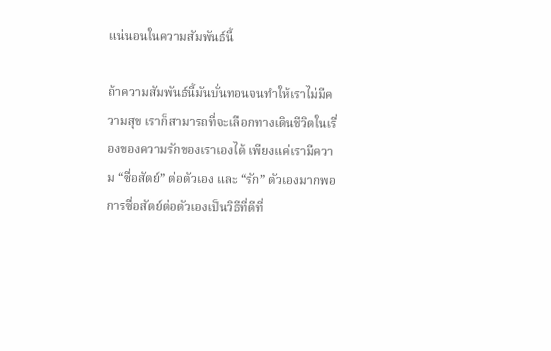แน่นอนในความสัมพันธ์นี้

ถ้าความสัมพันธ์นี้มันบั่นทอนจนทำให้เราไม่มีความสุข เราก็สามารถที่จะเลือกทางเดินชีวิตในเรื่องของความรักของเราเองได้ เพียงแค่เรามีความ “ซื่อสัตย์” ต่อตัวเอง และ “รัก” ตัวเองมากพอ
การซื่อสัตย์ต่อตัวเองเป็นวิธีที่ดีที่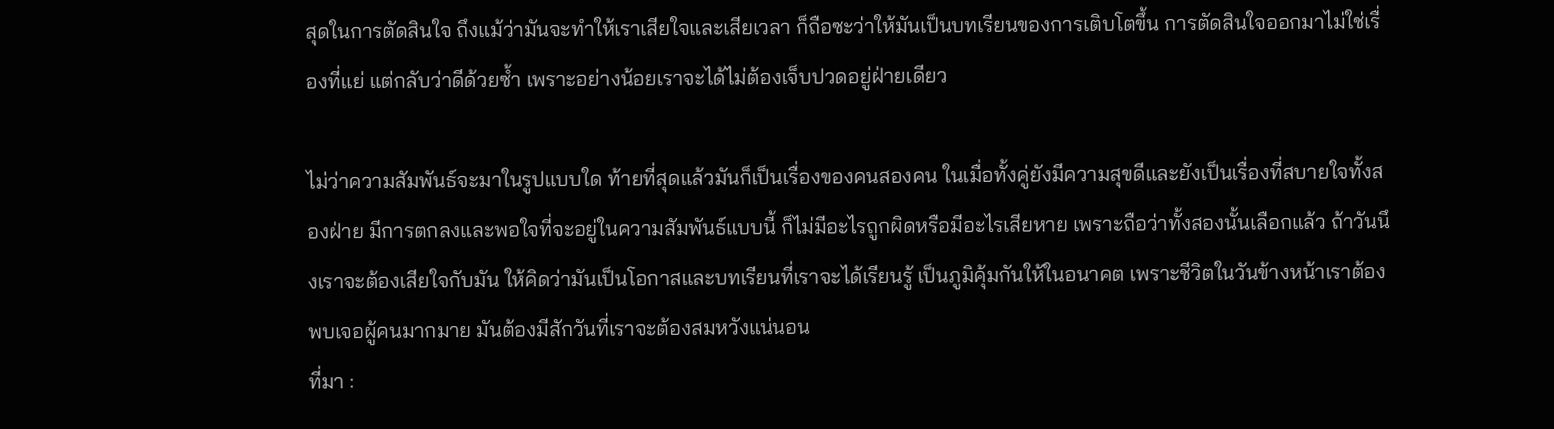สุดในการตัดสินใจ ถึงแม้ว่ามันจะทำให้เราเสียใจและเสียเวลา ก็ถือซะว่าให้มันเป็นบทเรียนของการเติบโตขึ้น การตัดสินใจออกมาไม่ใช่เรื่องที่แย่ แต่กลับว่าดีด้วยซ้ำ เพราะอย่างน้อยเราจะได้ไม่ต้องเจ็บปวดอยู่ฝ่ายเดียว

ไม่ว่าความสัมพันธ์จะมาในรูปแบบใด ท้ายที่สุดแล้วมันก็เป็นเรื่องของคนสองคน ในเมื่อทั้งคู่ยังมีความสุขดีและยังเป็นเรื่องที่สบายใจทั้งสองฝ่าย มีการตกลงและพอใจที่จะอยู่ในความสัมพันธ์แบบนี้ ก็ไม่มีอะไรถูกผิดหรือมีอะไรเสียหาย เพราะถือว่าทั้งสองนั้นเลือกแล้ว ถ้าวันนึงเราจะต้องเสียใจกับมัน ให้คิดว่ามันเป็นโอกาสและบทเรียนที่เราจะได้เรียนรู้ เป็นภูมิคุ้มกันให้ในอนาคต เพราะชีวิตในวันข้างหน้าเราต้องพบเจอผู้คนมากมาย มันต้องมีสักวันที่เราจะต้องสมหวังแน่นอน
ที่มา :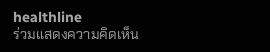healthline
ร่วมแสดงความคิดเห็น